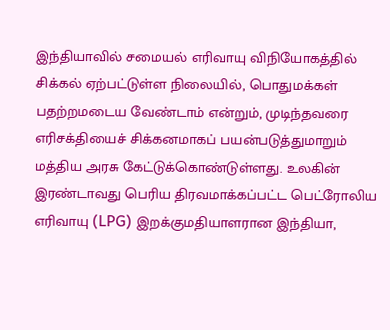இந்தியாவில் சமையல் எரிவாயு விநியோகத்தில் சிக்கல் ஏற்பட்டுள்ள நிலையில், பொதுமக்கள் பதற்றமடைய வேண்டாம் என்றும், முடிந்தவரை எரிசக்தியைச் சிக்கனமாகப் பயன்படுத்துமாறும் மத்திய அரசு கேட்டுக்கொண்டுள்ளது. உலகின் இரண்டாவது பெரிய திரவமாக்கப்பட்ட பெட்ரோலிய எரிவாயு (LPG) இறக்குமதியாளரான இந்தியா,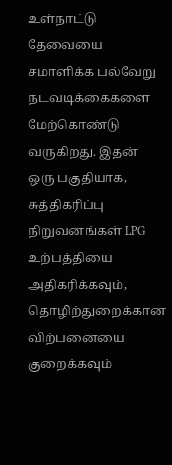உள்நாட்டு தேவையை சமாளிக்க பல்வேறு நடவடிக்கைகளை மேற்கொண்டு வருகிறது. இதன் ஒரு பகுதியாக, சுத்திகரிப்பு நிறுவனங்கள் LPG உற்பத்தியை அதிகரிக்கவும், தொழிற்துறைக்கான விற்பனையை குறைக்கவும்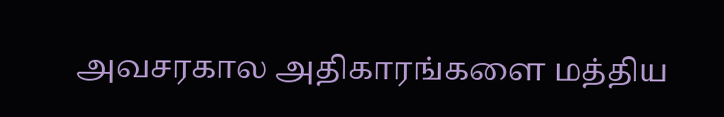அவசரகால அதிகாரங்களை மத்திய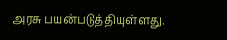அரசு பயன்படுத்தியுள்ளது.